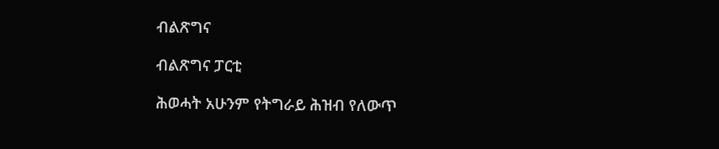ብልጽግና

ብልጽግና ፓርቲ

ሕወሓት አሁንም የትግራይ ሕዝብ የለውጥ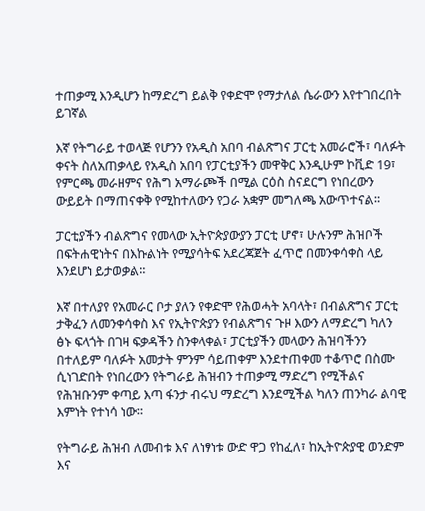ተጠቃሚ እንዲሆን ከማድረግ ይልቅ የቀድሞ የማታለል ሴራውን እየተገበረበት ይገኛል

እኛ የትግራይ ተወላጅ የሆንን የአዲስ አበባ ብልጽግና ፓርቲ አመራሮች፣ ባለፉት ቀናት ስለአጠቃላይ የአዲስ አበባ የፓርቲያችን መዋቅር እንዲሁም ኮቪድ 19፣ የምርጫ መራዘምና የሕግ አማራጮች በሚል ርዕስ ስናደርግ የነበረውን ውይይት በማጠናቀቅ የሚከተለውን የጋራ አቋም መግለጫ አውጥተናል።

ፓርቲያችን ብልጽግና የመላው ኢትዮጵያውያን ፓርቲ ሆኖ፣ ሁሉንም ሕዝቦች በፍትሐዊነትና በእኩልነት የሚያሳትፍ አደረጃጀት ፈጥሮ በመንቀሳቀስ ላይ እንደሆነ ይታወቃል።

እኛ በተለያየ የአመራር ቦታ ያለን የቀድሞ የሕወሓት አባላት፣ በብልጽግና ፓርቲ ታቅፈን ለመንቀሳቀስ እና የኢትዮጵያን የብልጽግና ጉዞ እውን ለማድረግ ካለን ፅኑ ፍላጎት በገዛ ፍቃዳችን ስንቀላቀል፣ ፓርቲያችን መላውን ሕዝባችንን በተለይም ባለፉት አመታት ምንም ሳይጠቀም እንደተጠቀመ ተቆጥሮ በስሙ ሲነገድበት የነበረውን የትግራይ ሕዝብን ተጠቃሚ ማድረግ የሚችልና የሕዝቡንም ቀጣይ እጣ ፋንታ ብሩህ ማድረግ እንደሚችል ካለን ጠንካራ ልባዊ እምነት የተነሳ ነው።

የትግራይ ሕዝብ ለመብቱ እና ለነፃነቱ ውድ ዋጋ የከፈለ፣ ከኢትዮጵያዊ ወንድም እና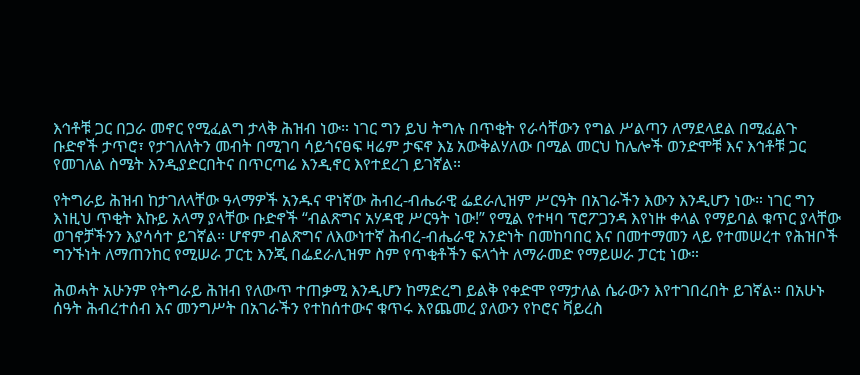እኅቶቹ ጋር በጋራ መኖር የሚፈልግ ታላቅ ሕዝብ ነው። ነገር ግን ይህ ትግሉ በጥቂት የራሳቸውን የግል ሥልጣን ለማደላደል በሚፈልጉ ቡድኖች ታጥሮ፣ የታገለለትን መብት በሚገባ ሳይጎናፀፍ ዛሬም ታፍኖ እኔ አውቅልሃለው በሚል መርህ ከሌሎች ወንድሞቹ እና እኅቶቹ ጋር የመገለል ስሜት እንዲያድርበትና በጥርጣሬ እንዲኖር እየተደረገ ይገኛል።

የትግራይ ሕዝብ ከታገለላቸው ዓላማዎች አንዱና ዋነኛው ሕብረ-ብሔራዊ ፌደራሊዝም ሥርዓት በአገራችን እውን እንዲሆን ነው። ነገር ግን እነዚህ ጥቂት እኩይ አላማ ያላቸው ቡድኖች “ብልጽግና አሃዳዊ ሥርዓት ነው!” የሚል የተዛባ ፕሮፖጋንዳ እየነዙ ቀላል የማይባል ቁጥር ያላቸው ወገኖቻችንን እያሳሳተ ይገኛል። ሆኖም ብልጽግና ለእውነተኛ ሕብረ-ብሔራዊ አንድነት በመከባበር እና በመተማመን ላይ የተመሠረተ የሕዝቦች ግንኙነት ለማጠንከር የሚሠራ ፓርቲ እንጂ በፌደራሊዝም ስም የጥቂቶችን ፍላጎት ለማራመድ የማይሠራ ፓርቲ ነው።

ሕወሓት አሁንም የትግራይ ሕዝብ የለውጥ ተጠቃሚ እንዲሆን ከማድረግ ይልቅ የቀድሞ የማታለል ሴራውን እየተገበረበት ይገኛል። በአሁኑ ሰዓት ሕብረተሰብ እና መንግሥት በአገራችን የተከሰተውና ቁጥሩ እየጨመረ ያለውን የኮሮና ቫይረስ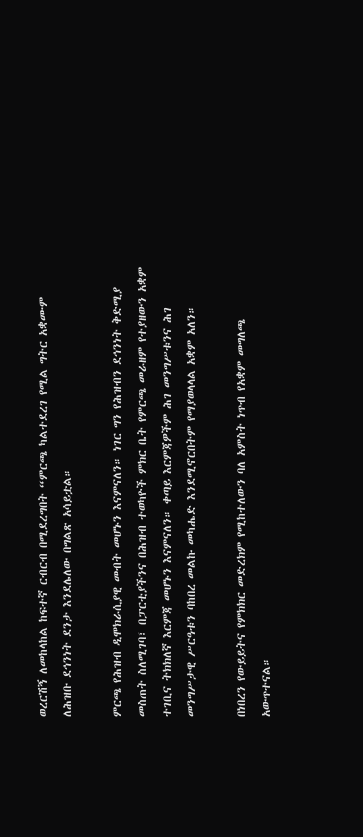ወረርሽኝ ለመከላከል ከፍተኛ ርብርብ በሚደረግበት “ምርጫ ካልተደረገ የሚል ግትር አቋሙም ለሕዝቡ ደኅንነት ደንታ እንደሌለው በግልጽ አሳይቷል።

ምርጫ የሕዝብ ዲሞክራሲያዊ መብት መሆኑን እናምናለን። ነገር ግን የሕዝብን ደኅንነት ቅድሚያ መስጠት ስለሚገባ፣ በፓርቲያችንና በሕዝብ ተወካዮች ምክር ቤት የምርጫ መራዘም የተያዘውን አቋም ተገቢና ትክክለኛ እርምጃ መሆኑን እናምናለን። ቀጣይ እርምጃዎችም ሕገ መንግሥቱንና ሕገ መንግሥታዊ ሥርዓቱን ባከበረ መልኩ መካሔድ እንደሚኖርበትም የማያወላላል አቋም አለን።

በነበረን የውይይትና የምክክር መድረክም የሚከተለውን ባለ አምስት ነጥብ የአቋም መግለጫ አውጥተናል።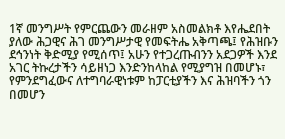1ኛ መንግሥት የምርጨውን መራዘም አስመልክቶ እየሔደበት ያለው ሕጋዊና ሕገ መንግሥታዊ የመፍትሔ አቅጣጫ፤ የሕዝቡን ደኅንነት ቅድሚያ የሚሰጥ፤ አሁን የተጋረጡብንን አደጋዎች እንደ አገር ትኩረታችን ሳይዘነጋ እንድንከላከል የሚያግዝ በመሆኑ፣ የምንደግፈውና ለተግባራዊነቱም ከፓርቲያችን እና ሕዝባችን ጎን በመሆን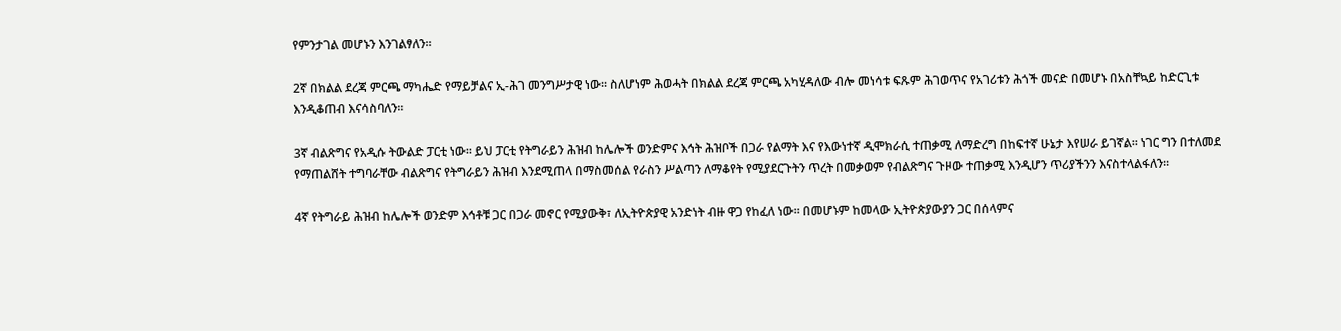የምንታገል መሆኑን እንገልፃለን።

2ኛ በክልል ደረጃ ምርጫ ማካሔድ የማይቻልና ኢ-ሕገ መንግሥታዊ ነው። ስለሆነም ሕወሓት በክልል ደረጃ ምርጫ አካሂዳለው ብሎ መነሳቱ ፍጹም ሕገወጥና የአገሪቱን ሕጎች መናድ በመሆኑ በአስቸኳይ ከድርጊቱ እንዲቆጠብ እናሳስባለን።

3ኛ ብልጽግና የአዲሱ ትውልድ ፓርቲ ነው። ይህ ፓርቲ የትግራይን ሕዝብ ከሌሎች ወንድምና እኅት ሕዝቦች በጋራ የልማት እና የእውነተኛ ዲሞክራሲ ተጠቃሚ ለማድረግ በከፍተኛ ሁኔታ እየሠራ ይገኛል። ነገር ግን በተለመደ የማጠልሸት ተግባራቸው ብልጽግና የትግራይን ሕዝብ እንደሚጠላ በማስመሰል የራስን ሥልጣን ለማቆየት የሚያደርጉትን ጥረት በመቃወም የብልጽግና ጉዞው ተጠቃሚ እንዲሆን ጥሪያችንን እናስተላልፋለን።

4ኛ የትግራይ ሕዝብ ከሌሎች ወንድም እኅቶቹ ጋር በጋራ መኖር የሚያውቅ፣ ለኢትዮጵያዊ አንድነት ብዙ ዋጋ የከፈለ ነው። በመሆኑም ከመላው ኢትዮጵያውያን ጋር በሰላምና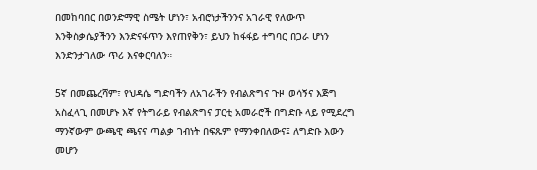በመከባበር በወንድማዊ ስሜት ሆነን፣ አብሮነታችንንና አገራዊ የለውጥ እንቅስቃሴያችንን እንድናፋጥን እየጠየቅን፣ ይህን ከፋፋይ ተግባር በጋራ ሆነን እንድንታገለው ጥሪ እናቀርባለን።

5ኛ በመጨረሻም፣ የህዳሴ ግድባችን ለአገራችን የብልጽግና ጉዞ ወሳኝና እጅግ አስፈላጊ በመሆኑ እኛ የትግራይ የብልጽግና ፓርቲ አመራሮች በግድቡ ላይ የሚደረግ ማንኛውም ውጫዊ ጫናና ጣልቃ ገብነት በፍጹም የማንቀበለውና፤ ለግድቡ እውን መሆን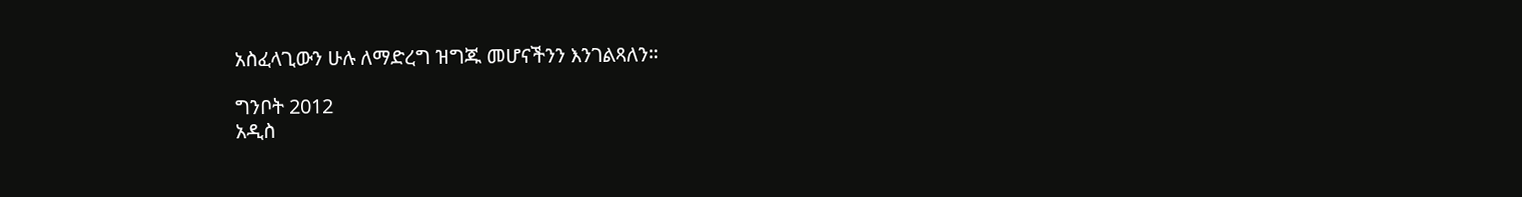አስፈላጊውን ሁሉ ለማድረግ ዝግጁ መሆናችንን እንገልጻለን።

ግንቦት 2012
አዲስ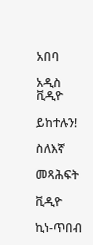አበባ

አዲስ ቪዲዮ

ይከተሉን!

ስለእኛ

መጻሕፍት

ቪዲዮ

ኪነ-ጥበብ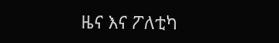ዜና እና ፖለቲካ